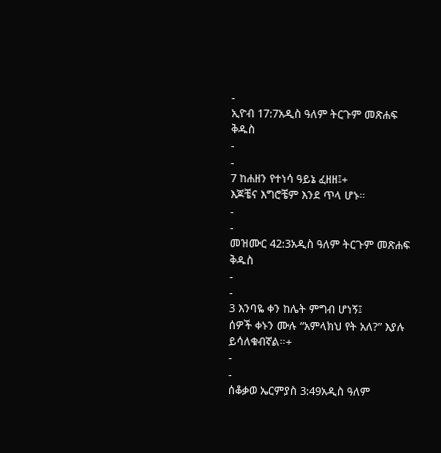-
ኢዮብ 17:7አዲስ ዓለም ትርጉም መጽሐፍ ቅዱስ
-
-
7 ከሐዘን የተነሳ ዓይኔ ፈዘዘ፤+
እጆቼና እግሮቼም እንደ ጥላ ሆኑ።
-
-
መዝሙር 42:3አዲስ ዓለም ትርጉም መጽሐፍ ቅዱስ
-
-
3 እንባዬ ቀን ከሌት ምግብ ሆነኝ፤
ሰዎች ቀኑን ሙሉ “አምላክህ የት አለ?” እያሉ ይሳለቁብኛል።+
-
-
ሰቆቃወ ኤርምያስ 3:49አዲስ ዓለም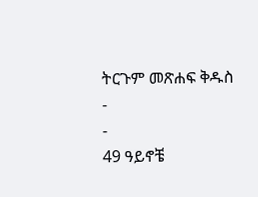ትርጉም መጽሐፍ ቅዱስ
-
-
49 ዓይኖቼ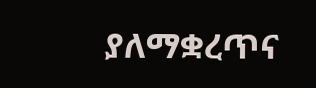ያለማቋረጥና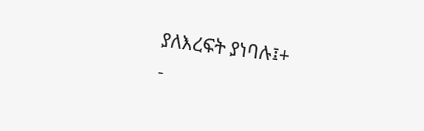ያለእረፍት ያነባሉ፤+
-